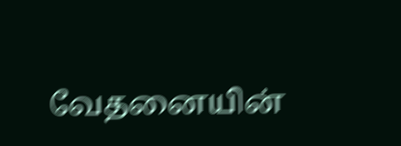வேதனையின்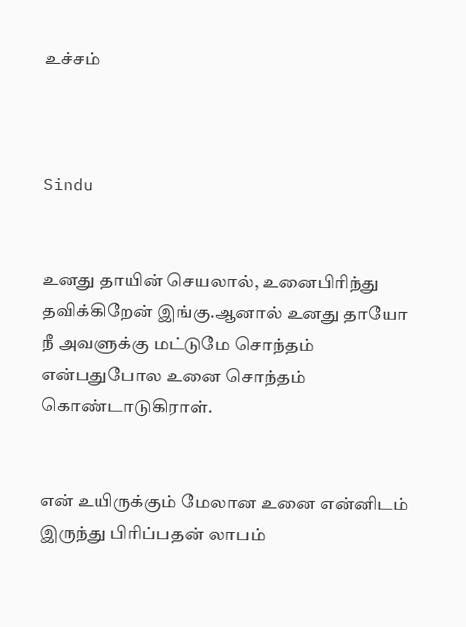உச்சம்



Sindu


உனது தாயின் செயலால், உனைபிரிந்து தவிக்கிறேன் இங்கு.ஆனால் உனது தாயோ நீ அவளுக்கு மட்டுமே சொந்தம் என்பதுபோல உனை சொந்தம் கொண்டாடுகிராள்.


என் உயிருக்கும் மேலான உனை என்னிடம் இருந்து பிரிப்பதன் லாபம்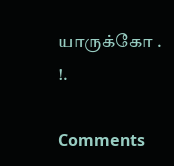யாருக்கோ . !.

Comments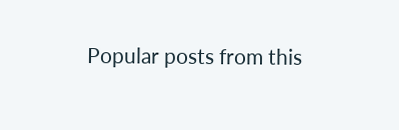Popular posts from this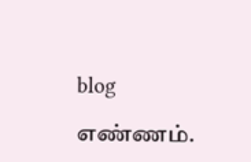blog

எண்ணம்.